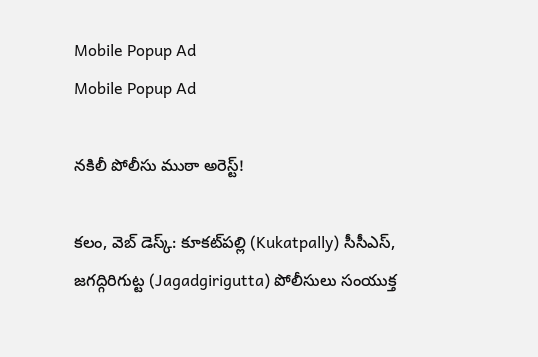Mobile Popup Ad
Mobile Popup Ad

నకిలీ పోలీసు ముఠా అరెస్ట్!

క‌లం, వెబ్ డెస్క్‌: కూక‌ట్‌ప‌ల్లి (Kukatpally) సీసీఎస్, జ‌గ‌ద్గిరిగుట్ట (Jagadgirigutta) పోలీసులు సంయుక్త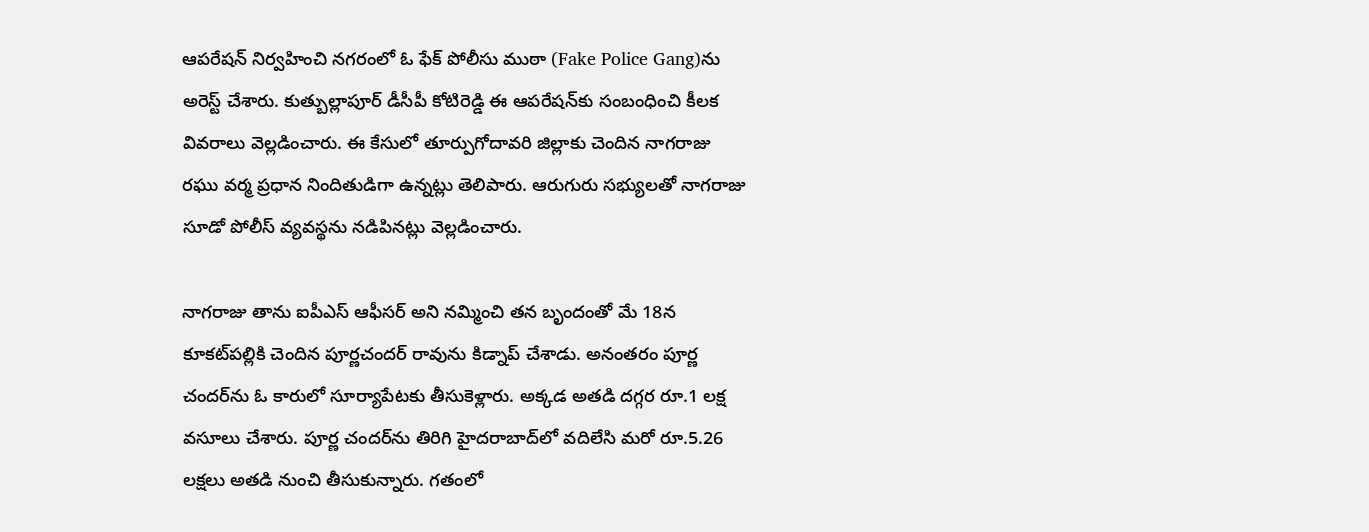ఆప‌రేష‌న్ నిర్వ‌హించి న‌గ‌రంలో ఓ ఫేక్ పోలీసు ముఠా (Fake Police Gang)ను అరెస్ట్ చేశారు. కుత్బుల్లాపూర్ డీసీపీ కోటిరెడ్డి ఈ ఆప‌రేష‌న్‌కు సంబంధించి కీల‌క వివ‌రాలు వెల్ల‌డించారు. ఈ కేసులో తూర్పుగోదావరి జిల్లాకు చెందిన నాగరాజు రఘు వర్మ ప్రధాన నిందితుడిగా ఉన్న‌ట్లు తెలిపారు. ఆరుగురు స‌భ్యుల‌తో నాగ‌రాజు సూడో పోలీస్ వ్యవస్థను నడిపిన‌ట్లు వెల్ల‌డించారు.

నాగ‌రాజు తాను ఐపీఎస్ ఆఫీస‌ర్ అని న‌మ్మించి త‌న బృందంతో మే 18న కూకట్‌పల్లికి చెందిన పూర్ణచందర్ రావును కిడ్నాప్ చేశాడు. అనంత‌రం పూర్ణ చంద‌ర్‌ను ఓ కారులో సూర్యాపేట‌కు తీసుకెళ్లారు. అక్క‌డ అత‌డి ద‌గ్గ‌ర‌ రూ.1 లక్ష వ‌సూలు చేశారు. పూర్ణ చంద‌ర్‌ను తిరిగి హైదరాబాద్‌లో వదిలేసి మరో రూ.5.26 లక్షలు అత‌డి నుంచి తీసుకున్నారు. గతంలో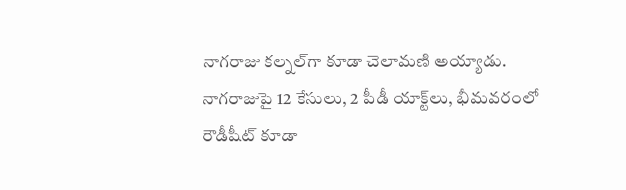నాగ‌రాజు కల్నల్‌గా కూడా చెలామ‌ణి అయ్యాడు. నాగరాజుపై 12 కేసులు, 2 పీడీ యాక్ట్‌లు, భీమవరంలో రౌడీషీట్ కూడా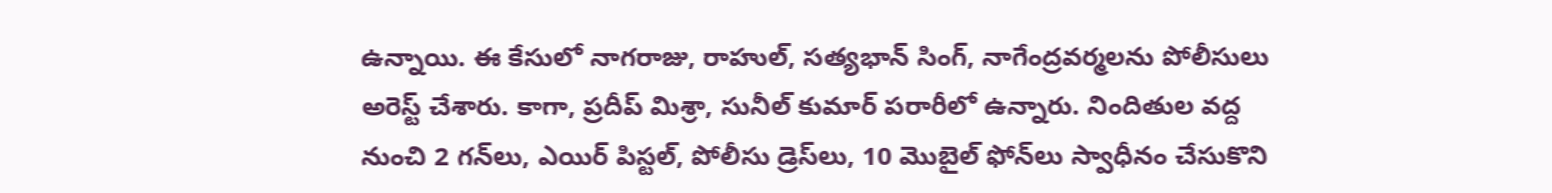ఉన్నాయి. ఈ కేసులో నాగరాజు, రాహుల్, సత్యభాన్ సింగ్, నాగేంద్రవర్మలను పోలీసులు అరెస్ట్ చేశారు. కాగా, ప్రదీప్ మిశ్రా, సునీల్ కుమార్ పరారీలో ఉన్నారు. నిందితుల వద్ద నుంచి 2 గన్‌లు, ఎయిర్ పిస్టల్, పోలీసు డ్రెస్‌లు, 10 మొబైల్ ఫోన్‌లు స్వాధీనం చేసుకొని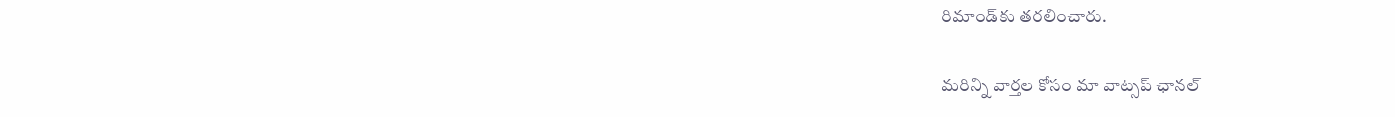రిమాండ్‌కు తరలించారు.

మ‌రిన్ని వార్త‌ల కోసం మా వాట్స‌ప్ ఛాన‌ల్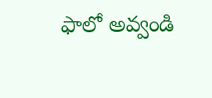ఫాలో అవ్వండి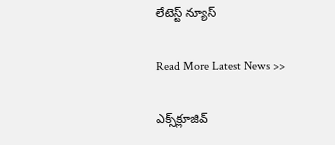లేటెస్ట్ న్యూస్‌

Read More Latest News >>

ఎక్స్‌క్లూజివ్‌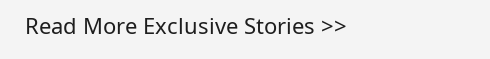Read More Exclusive Stories >>